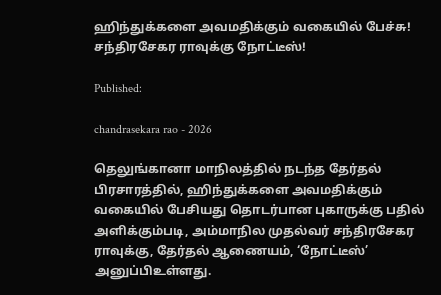ஹிந்துக்களை அவமதிக்கும் வகையில் பேச்சு! சந்திரசேகர ராவுக்கு நோட்டீஸ்!

Published:

chandrasekara rao - 2026

தெலுங்கானா மாநிலத்தில் நடந்த தேர்தல் பிரசாரத்தில், ஹிந்துக்களை அவமதிக்கும் வகையில் பேசியது தொடர்பான புகாருக்கு பதில் அளிக்கும்படி, அம்மாநில முதல்வர் சந்திரசேகர ராவுக்கு, தேர்தல் ஆணையம், ‘நோட்டீஸ்’ அனுப்பிஉள்ளது.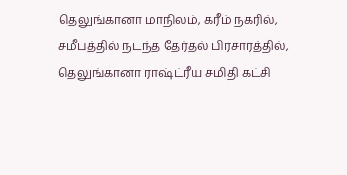தெலுங்கானா மாநிலம், கரீம் நகரில், சமீபத்தில் நடந்த தேர்தல் பிரசாரத்தில், தெலுங்கானா ராஷ்ட்ரீய சமிதி கட்சி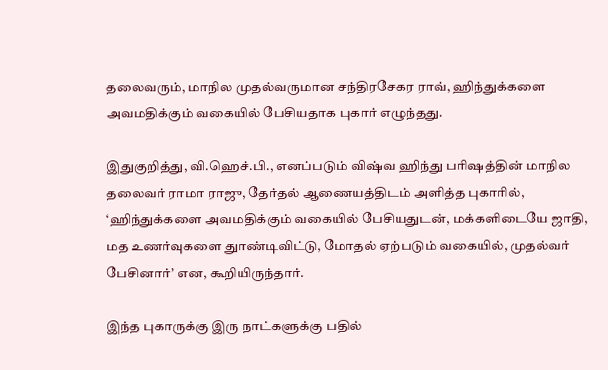தலைவரும், மாநில முதல்வருமான சந்திரசேகர ராவ், ஹிந்துக்களை அவமதிக்கும் வகையில் பேசியதாக புகார் எழுந்தது.

இதுகுறித்து, வி.ஹெச்.பி., எனப்படும் விஷ்வ ஹிந்து பரிஷத்தின் மாநில தலைவர் ராமா ராஜு, தேர்தல் ஆணையத்திடம் அளித்த புகாரில், ‘ஹிந்துக்களை அவமதிக்கும் வகையில் பேசியதுடன், மக்களிடையே ஜாதி, மத உணர்வுகளை துாண்டிவிட்டு, மோதல் ஏற்படும் வகையில், முதல்வர் பேசினார்’ என, கூறியிருந்தார்.

இந்த புகாருக்கு இரு நாட்களுக்கு பதில்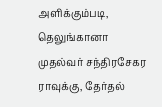அளிக்கும்படி, தெலுங்கானா முதல்வர் சந்திரசேகர ராவுக்கு, தேர்தல்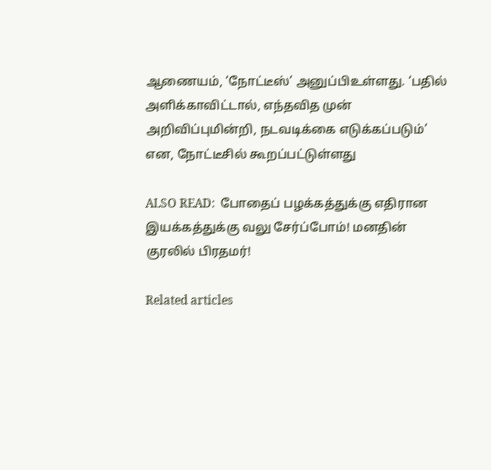ஆணையம், ‘நோட்டீஸ்’ அனுப்பிஉள்ளது. ‘பதில் அளிக்காவிட்டால், எந்தவித முன் அறிவிப்புமின்றி, நடவடிக்கை எடுக்கப்படும்’ என, நோட்டீசில் கூறப்பட்டுள்ளது

ALSO READ:  போதைப் பழக்கத்துக்கு எதிரான இயக்கத்துக்கு வலு சேர்ப்போம்! மனதின் குரலில் பிரதமர்!

Related articles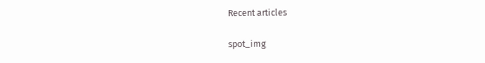Recent articles

spot_img